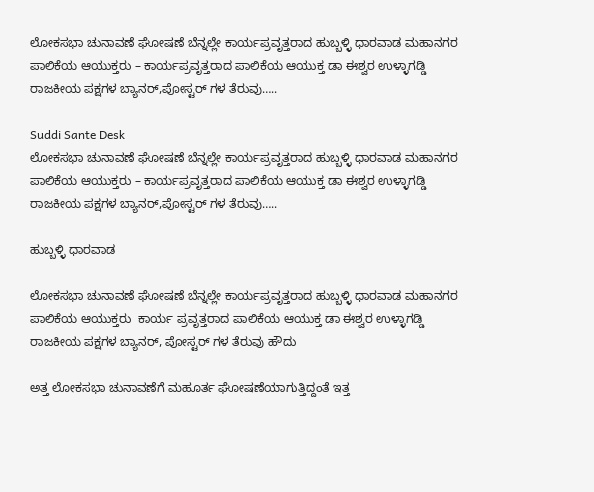ಲೋಕಸಭಾ ಚುನಾವಣೆ ಘೋಷಣೆ ಬೆನ್ನಲ್ಲೇ ಕಾರ್ಯಪ್ರವೃತ್ತರಾದ ಹುಬ್ಬಳ್ಳಿ ಧಾರವಾಡ ಮಹಾನಗರ ಪಾಲಿಕೆಯ ಆಯುಕ್ತರು – ಕಾರ್ಯಪ್ರವೃತ್ತರಾದ ಪಾಲಿಕೆಯ ಆಯುಕ್ತ ಡಾ ಈಶ್ವರ ಉಳ್ಳಾಗಡ್ಡಿ ರಾಜಕೀಯ ಪಕ್ಷಗಳ ಬ್ಯಾನರ್,ಪೋಸ್ಟರ್ ಗಳ ತೆರುವು…..

Suddi Sante Desk
ಲೋಕಸಭಾ ಚುನಾವಣೆ ಘೋಷಣೆ ಬೆನ್ನಲ್ಲೇ ಕಾರ್ಯಪ್ರವೃತ್ತರಾದ ಹುಬ್ಬಳ್ಳಿ ಧಾರವಾಡ ಮಹಾನಗರ ಪಾಲಿಕೆಯ ಆಯುಕ್ತರು – ಕಾರ್ಯಪ್ರವೃತ್ತರಾದ ಪಾಲಿಕೆಯ ಆಯುಕ್ತ ಡಾ ಈಶ್ವರ ಉಳ್ಳಾಗಡ್ಡಿ ರಾಜಕೀಯ ಪಕ್ಷಗಳ ಬ್ಯಾನರ್,ಪೋಸ್ಟರ್ ಗಳ ತೆರುವು…..

ಹುಬ್ಬಳ್ಳಿ ಧಾರವಾಡ

ಲೋಕಸಭಾ ಚುನಾವಣೆ ಘೋಷಣೆ ಬೆನ್ನಲ್ಲೇ ಕಾರ್ಯಪ್ರವೃತ್ತರಾದ ಹುಬ್ಬಳ್ಳಿ ಧಾರವಾಡ ಮಹಾನಗರ ಪಾಲಿಕೆಯ ಆಯುಕ್ತರು  ಕಾರ್ಯ ಪ್ರವೃತ್ತರಾದ ಪಾಲಿಕೆಯ ಆಯುಕ್ತ ಡಾ ಈಶ್ವರ ಉಳ್ಳಾಗಡ್ಡಿ ರಾಜಕೀಯ ಪಕ್ಷಗಳ ಬ್ಯಾನರ್, ಪೋಸ್ಟರ್ ಗಳ ತೆರುವು ಹೌದು

ಅತ್ತ ಲೋಕಸಭಾ ಚುನಾವಣೆಗೆ ಮಹೂರ್ತ ಘೋಷಣೆಯಾಗುತ್ತಿದ್ದಂತೆ ಇತ್ತ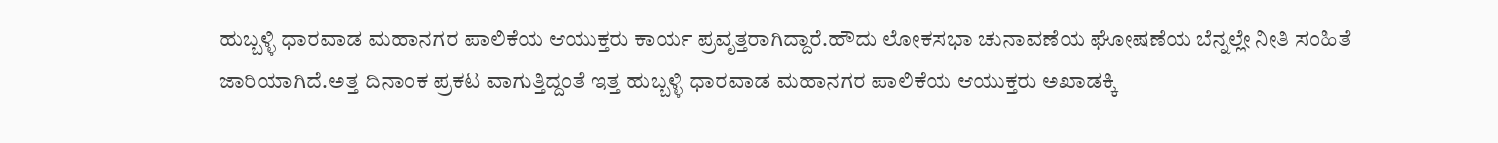ಹುಬ್ಬಳ್ಳಿ ಧಾರವಾಡ ಮಹಾನಗರ ಪಾಲಿಕೆಯ ಆಯುಕ್ತರು ಕಾರ್ಯ ಪ್ರವೃತ್ತರಾಗಿದ್ದಾರೆ.ಹೌದು ಲೋಕಸಭಾ ಚುನಾವಣೆಯ ಘೋಷಣೆಯ ಬೆನ್ನಲ್ಲೇ ನೀತಿ ಸಂಹಿತೆ ಜಾರಿಯಾಗಿದೆ.ಅತ್ತ ದಿನಾಂಕ ಪ್ರಕಟ ವಾಗುತ್ತಿದ್ದಂತೆ ಇತ್ತ ಹುಬ್ಬಳ್ಳಿ ಧಾರವಾಡ ಮಹಾನಗರ ಪಾಲಿಕೆಯ ಆಯುಕ್ತರು ಅಖಾಡಕ್ಕಿ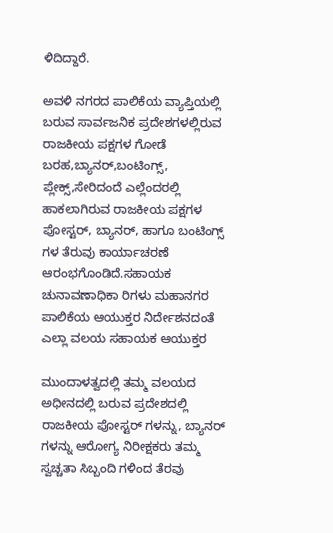ಳಿದಿದ್ದಾರೆ.

ಅವಳಿ ನಗರದ ಪಾಲಿಕೆಯ ವ್ಯಾಪ್ತಿಯಲ್ಲಿ ಬರುವ ಸಾರ್ವಜನಿಕ ಪ್ರದೇಶಗಳಲ್ಲಿರುವ ರಾಜಕೀಯ ಪಕ್ಷಗಳ ಗೋಡೆ ಬರಹ,ಬ್ಯಾನರ್,ಬಂಟಿಂಗ್ಸ್, ಪ್ಲೇಕ್ಸ್,ಸೇರಿದಂದೆ ಎಲ್ಲೆಂದರಲ್ಲಿ ಹಾಕಲಾಗಿರುವ ರಾಜಕೀಯ ಪಕ್ಷಗಳ ಪೋಸ್ಟರ್, ಬ್ಯಾನರ್, ಹಾಗೂ ಬಂಟಿಂಗ್ಸ್ ಗಳ ತೆರುವು ಕಾರ್ಯಾಚರಣೆ ಆರಂಭಗೊಂಡಿದೆ.ಸಹಾಯಕ ಚುನಾವಣಾಧಿಕಾ ರಿಗಳು ಮಹಾನಗರ ಪಾಲಿಕೆಯ ಆಯುಕ್ತರ ನಿರ್ದೇಶನದಂತೆ ಎಲ್ಲಾ ವಲಯ ಸಹಾಯಕ ಆಯುಕ್ತರ

ಮುಂದಾಳತ್ವದಲ್ಲಿ ತಮ್ಮ ವಲಯದ ಅಧೀನದಲ್ಲಿ ಬರುವ ಪ್ರದೇಶದಲ್ಲಿ ರಾಜಕೀಯ ಪೋಸ್ಟರ್ ಗಳನ್ನು, ಬ್ಯಾನರ್ ಗಳನ್ನು ಆರೋಗ್ಯ ನಿರೀಕ್ಷಕರು ತಮ್ಮ ಸ್ವಚ್ಚತಾ ಸಿಬ್ಬಂದಿ ಗಳಿಂದ ತೆರವು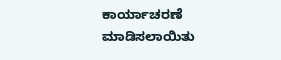ಕಾರ್ಯಾಚರಣೆ ಮಾಡಿಸಲಾಯಿತು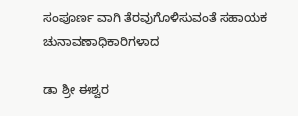ಸಂಪೂರ್ಣ ವಾಗಿ ತೆರವುಗೊಳಿಸುವಂತೆ ಸಹಾಯಕ ಚುನಾವಣಾಧಿಕಾರಿಗಳಾದ

ಡಾ ಶ್ರೀ ಈಶ್ವರ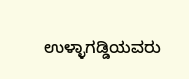ಉಳ್ಳಾಗಡ್ಡಿಯವರು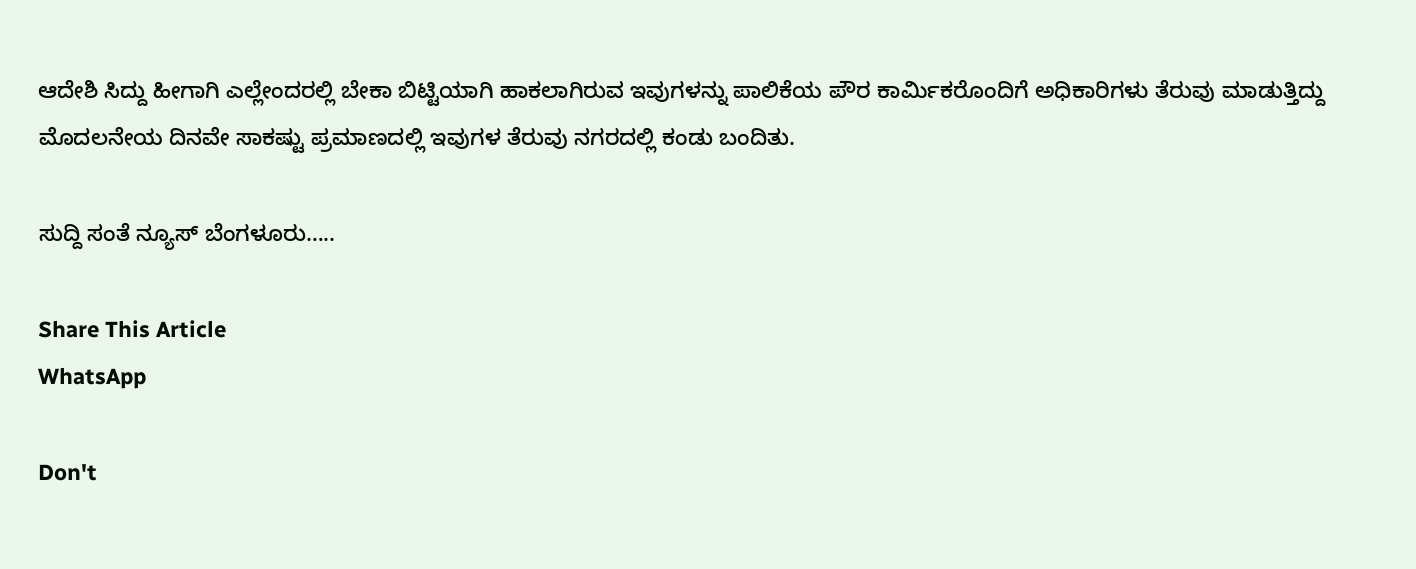ಆದೇಶಿ ಸಿದ್ದು ಹೀಗಾಗಿ ಎಲ್ಲೇಂದರಲ್ಲಿ ಬೇಕಾ ಬಿಟ್ಟಿಯಾಗಿ ಹಾಕಲಾಗಿರುವ ಇವುಗಳನ್ನು ಪಾಲಿಕೆಯ ಪೌರ ಕಾರ್ಮಿಕರೊಂದಿಗೆ ಅಧಿಕಾರಿಗಳು ತೆರುವು ಮಾಡುತ್ತಿದ್ದು ಮೊದಲನೇಯ ದಿನವೇ ಸಾಕಷ್ಟು ಪ್ರಮಾಣದಲ್ಲಿ ಇವುಗಳ ತೆರುವು ನಗರದಲ್ಲಿ ಕಂಡು ಬಂದಿತು.

ಸುದ್ದಿ ಸಂತೆ ನ್ಯೂಸ್ ಬೆಂಗಳೂರು…..

Share This Article
WhatsApp

Don't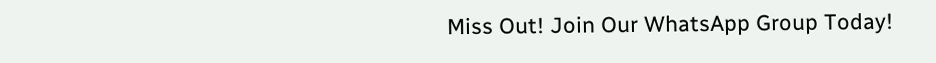Miss Out! Join Our WhatsApp Group Today!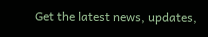Get the latest news, updates,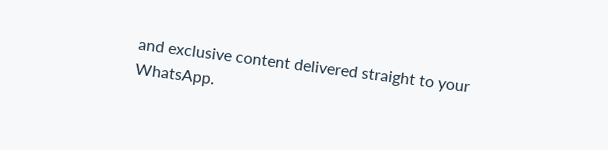and exclusive content delivered straight to your WhatsApp.